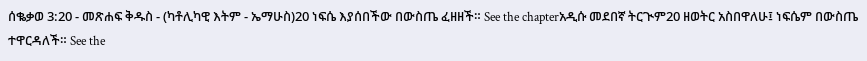ሰቈቃወ 3:20 - መጽሐፍ ቅዱስ - (ካቶሊካዊ እትም - ኤማሁስ)20 ነፍሴ እያሰበችው በውስጤ ፈዘዘች። See the chapterአዲሱ መደበኛ ትርጒም20 ዘወትር አስበዋለሁ፤ ነፍሴም በውስጤ ተዋርዳለች። See the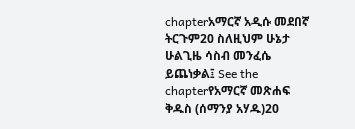chapterአማርኛ አዲሱ መደበኛ ትርጉም20 ስለዚህም ሁኔታ ሁልጊዜ ሳስብ መንፈሴ ይጨነቃል፤ See the chapterየአማርኛ መጽሐፍ ቅዱስ (ሰማንያ አሃዱ)20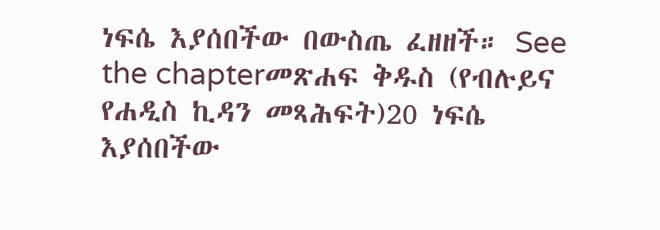ነፍሴ እያሰበችው በውስጤ ፈዘዘች። See the chapterመጽሐፍ ቅዱስ (የብሉይና የሐዲስ ኪዳን መጻሕፍት)20 ነፍሴ እያሰበችው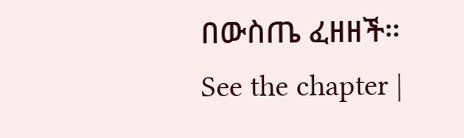በውስጤ ፈዘዘች። See the chapter |